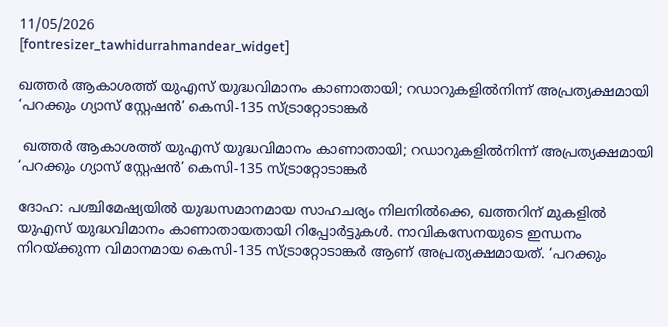11/05/2026
[fontresizer_tawhidurrahmandear_widget]

ഖത്തർ ആകാശത്ത് യുഎസ് യുദ്ധവിമാനം കാണാതായി; റഡാറുകളിൽനിന്ന് അപ്രത്യക്ഷമായി ‘പറക്കും ഗ്യാസ് സ്റ്റേഷൻ’ കെസി-135 സ്ട്രാറ്റോടാങ്കർ

 ഖത്തർ ആകാശത്ത് യുഎസ് യുദ്ധവിമാനം കാണാതായി; റഡാറുകളിൽനിന്ന് അപ്രത്യക്ഷമായി ‘പറക്കും ഗ്യാസ് സ്റ്റേഷൻ’ കെസി-135 സ്ട്രാറ്റോടാങ്കർ

ദോഹ: പശ്ചിമേഷ്യയിൽ യുദ്ധസമാനമായ സാഹചര്യം നിലനിൽക്കെ, ഖത്തറിന് മുകളിൽ യുഎസ് യുദ്ധവിമാനം കാണാതായതായി റിപ്പോർട്ടുകൾ. നാവികസേനയുടെ ഇന്ധനം നിറയ്ക്കുന്ന വിമാനമായ കെസി-135 സ്ട്രാറ്റോടാങ്കർ ആണ് അപ്രത്യക്ഷമായത്. ‘പറക്കും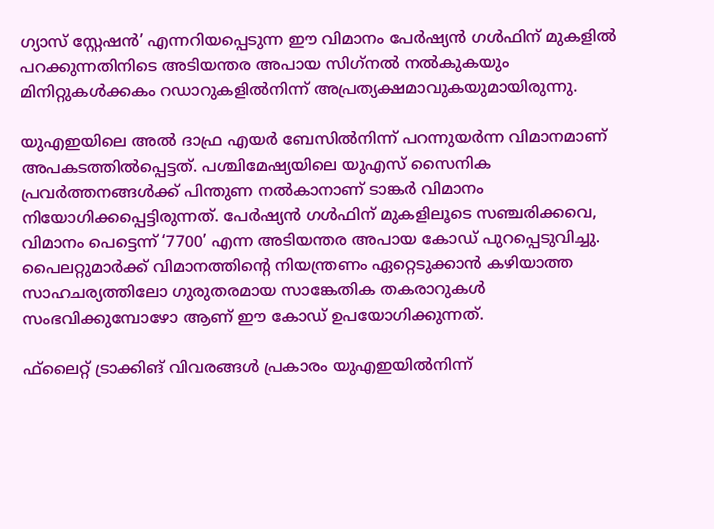ഗ്യാസ് സ്റ്റേഷൻ’ എന്നറിയപ്പെടുന്ന ഈ വിമാനം പേർഷ്യൻ ഗൾഫിന് മുകളിൽ പറക്കുന്നതിനിടെ അടിയന്തര അപായ സിഗ്‌നൽ നൽകുകയും മിനിറ്റുകൾക്കകം റഡാറുകളിൽനിന്ന് അപ്രത്യക്ഷമാവുകയുമായിരുന്നു.

യുഎഇയിലെ അൽ ദാഫ്ര എയർ ബേസിൽനിന്ന് പറന്നുയർന്ന വിമാനമാണ് അപകടത്തിൽപ്പെട്ടത്. പശ്ചിമേഷ്യയിലെ യുഎസ് സൈനിക പ്രവർത്തനങ്ങൾക്ക് പിന്തുണ നൽകാനാണ് ടാങ്കർ വിമാനം നിയോഗിക്കപ്പെട്ടിരുന്നത്. പേർഷ്യൻ ഗൾഫിന് മുകളിലൂടെ സഞ്ചരിക്കവെ, വിമാനം പെട്ടെന്ന് ‘7700’ എന്ന അടിയന്തര അപായ കോഡ് പുറപ്പെടുവിച്ചു. പൈലറ്റുമാർക്ക് വിമാനത്തിന്റെ നിയന്ത്രണം ഏറ്റെടുക്കാൻ കഴിയാത്ത സാഹചര്യത്തിലോ ഗുരുതരമായ സാങ്കേതിക തകരാറുകൾ സംഭവിക്കുമ്പോഴോ ആണ് ഈ കോഡ് ഉപയോഗിക്കുന്നത്.

ഫ്‌ലൈറ്റ് ട്രാക്കിങ് വിവരങ്ങൾ പ്രകാരം യുഎഇയിൽനിന്ന്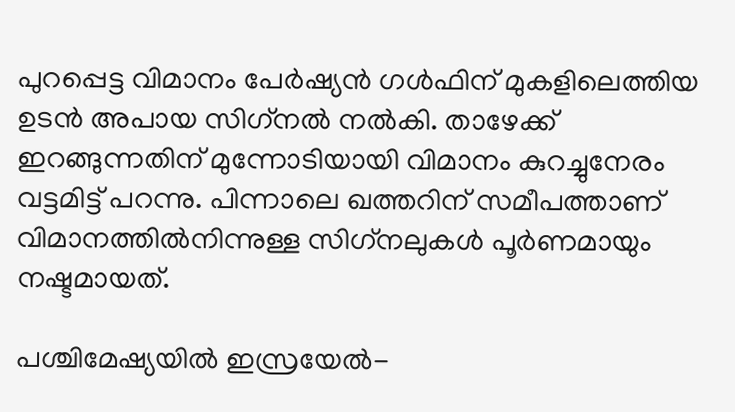പുറപ്പെട്ട വിമാനം പേർഷ്യൻ ഗൾഫിന് മുകളിലെത്തിയ ഉടൻ അപായ സിഗ്‌നൽ നൽകി. താഴേക്ക് ഇറങ്ങുന്നതിന് മുന്നോടിയായി വിമാനം കുറച്ചുനേരം വട്ടമിട്ട് പറന്നു. പിന്നാലെ ഖത്തറിന് സമീപത്താണ് വിമാനത്തിൽനിന്നുള്ള സിഗ്‌നലുകൾ പൂർണമായും നഷ്ടമായത്.

പശ്ചിമേഷ്യയിൽ ഇസ്രയേൽ-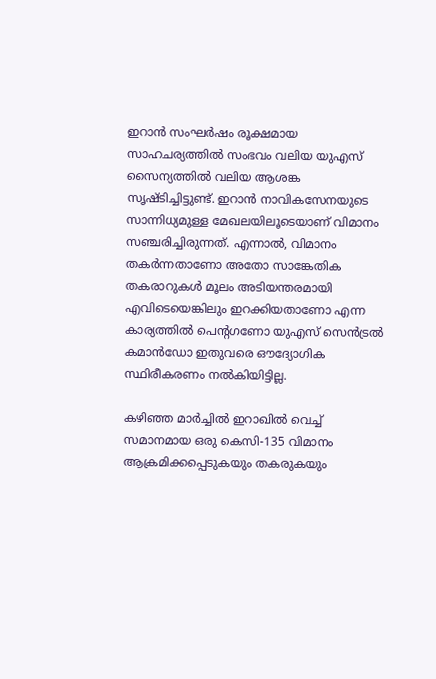ഇറാൻ സംഘർഷം രൂക്ഷമായ സാഹചര്യത്തിൽ സംഭവം വലിയ യുഎസ് സൈന്യത്തിൽ വലിയ ആശങ്ക സൃഷ്ടിച്ചിട്ടുണ്ട്. ഇറാൻ നാവികസേനയുടെ സാന്നിധ്യമുള്ള മേഖലയിലൂടെയാണ് വിമാനം സഞ്ചരിച്ചിരുന്നത്. എന്നാൽ, വിമാനം തകർന്നതാണോ അതോ സാങ്കേതിക തകരാറുകൾ മൂലം അടിയന്തരമായി എവിടെയെങ്കിലും ഇറക്കിയതാണോ എന്ന കാര്യത്തിൽ പെന്റഗണോ യുഎസ് സെൻട്രൽ കമാൻഡോ ഇതുവരെ ഔദ്യോഗിക സ്ഥിരീകരണം നൽകിയിട്ടില്ല.

കഴിഞ്ഞ മാർച്ചിൽ ഇറാഖിൽ വെച്ച് സമാനമായ ഒരു കെസി-135 വിമാനം ആക്രമിക്കപ്പെടുകയും തകരുകയും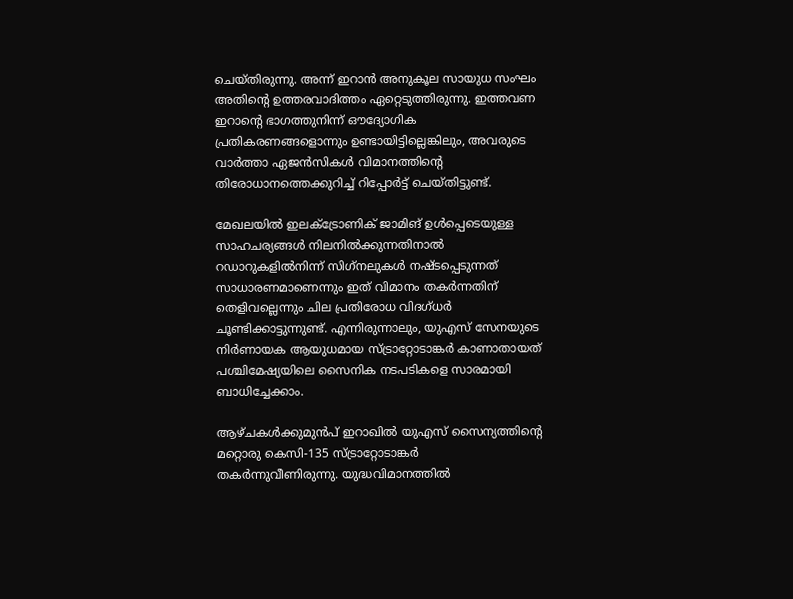ചെയ്തിരുന്നു. അന്ന് ഇറാൻ അനുകൂല സായുധ സംഘം അതിന്റെ ഉത്തരവാദിത്തം ഏറ്റെടുത്തിരുന്നു. ഇത്തവണ ഇറാന്റെ ഭാഗത്തുനിന്ന് ഔദ്യോഗിക പ്രതികരണങ്ങളൊന്നും ഉണ്ടായിട്ടില്ലെങ്കിലും, അവരുടെ വാർത്താ ഏജൻസികൾ വിമാനത്തിന്റെ തിരോധാനത്തെക്കുറിച്ച് റിപ്പോർട്ട് ചെയ്തിട്ടുണ്ട്.

മേഖലയിൽ ഇലക്ട്രോണിക് ജാമിങ് ഉൾപ്പെടെയുള്ള സാഹചര്യങ്ങൾ നിലനിൽക്കുന്നതിനാൽ റഡാറുകളിൽനിന്ന് സിഗ്‌നലുകൾ നഷ്ടപ്പെടുന്നത് സാധാരണമാണെന്നും ഇത് വിമാനം തകർന്നതിന് തെളിവല്ലെന്നും ചില പ്രതിരോധ വിദഗ്ധർ ചൂണ്ടിക്കാട്ടുന്നുണ്ട്. എന്നിരുന്നാലും, യുഎസ് സേനയുടെ നിർണായക ആയുധമായ സ്ട്രാറ്റോടാങ്കർ കാണാതായത് പശ്ചിമേഷ്യയിലെ സൈനിക നടപടികളെ സാരമായി ബാധിച്ചേക്കാം.

ആഴ്ചകൾക്കുമുൻപ് ഇറാഖിൽ യുഎസ് സൈന്യത്തിന്റെ മറ്റൊരു കെസി-135 സ്ട്രാറ്റോടാങ്കർ തകർന്നുവീണിരുന്നു. യുദ്ധവിമാനത്തിൽ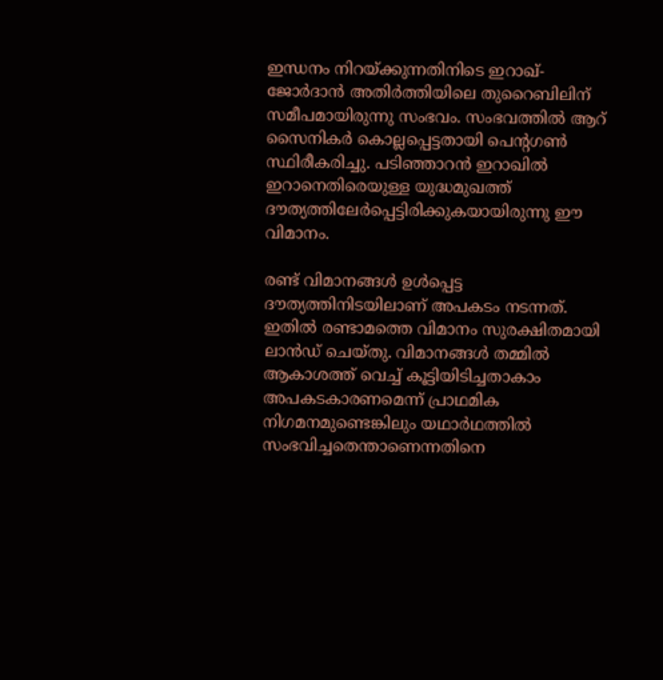ഇന്ധനം നിറയ്ക്കുന്നതിനിടെ ഇറാഖ്-ജോർദാൻ അതിർത്തിയിലെ തുറൈബിലിന് സമീപമായിരുന്നു സംഭവം. സംഭവത്തിൽ ആറ് സൈനികർ കൊല്ലപ്പെട്ടതായി പെന്റഗൺ സ്ഥിരീകരിച്ചു. പടിഞ്ഞാറൻ ഇറാഖിൽ ഇറാനെതിരെയുള്ള യുദ്ധമുഖത്ത് ദൗത്യത്തിലേർപ്പെട്ടിരിക്കുകയായിരുന്നു ഈ വിമാനം.

രണ്ട് വിമാനങ്ങൾ ഉൾപ്പെട്ട ദൗത്യത്തിനിടയിലാണ് അപകടം നടന്നത്. ഇതിൽ രണ്ടാമത്തെ വിമാനം സുരക്ഷിതമായി ലാൻഡ് ചെയ്തു. വിമാനങ്ങൾ തമ്മിൽ ആകാശത്ത് വെച്ച് കൂട്ടിയിടിച്ചതാകാം അപകടകാരണമെന്ന് പ്രാഥമിക നിഗമനമുണ്ടെങ്കിലും യഥാർഥത്തിൽ സംഭവിച്ചതെന്താണെന്നതിനെ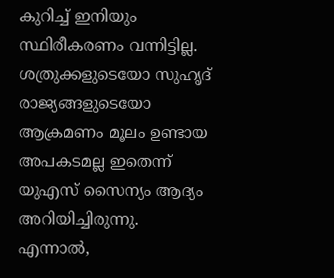കുറിച്ച് ഇനിയും സ്ഥിരീകരണം വന്നിട്ടില്ല. ശത്രുക്കളുടെയോ സുഹൃദ് രാജ്യങ്ങളുടെയോ ആക്രമണം മൂലം ഉണ്ടായ അപകടമല്ല ഇതെന്ന് യുഎസ് സൈന്യം ആദ്യം അറിയിച്ചിരുന്നു. എന്നാൽ,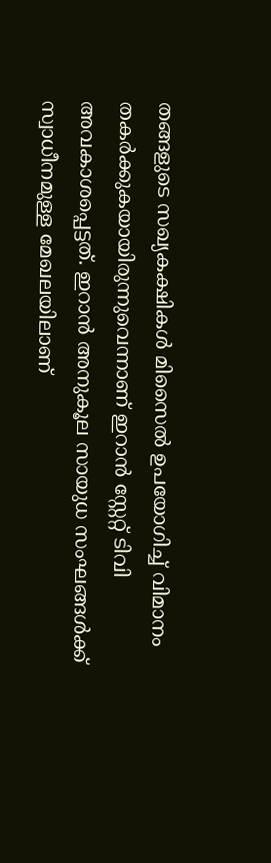തങ്ങളുടെ സഖ്യകക്ഷികൾ മിസൈൽ ഉപയോഗിച്ച് വിമാനം തകർക്കുകയായിരുന്നുവെന്നാണ് ഇറാൻ സ്റ്റേറ്റ് ടിവി അവകാശപ്പെട്ടത്. ഇറാൻ അനുകൂല സായുധ സംഘങ്ങൾക്ക് സ്വാധീനമുള്ള മേഖലയിലാണ്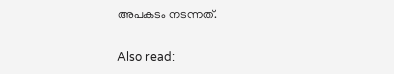അപകടം നടന്നത്.

Also read: